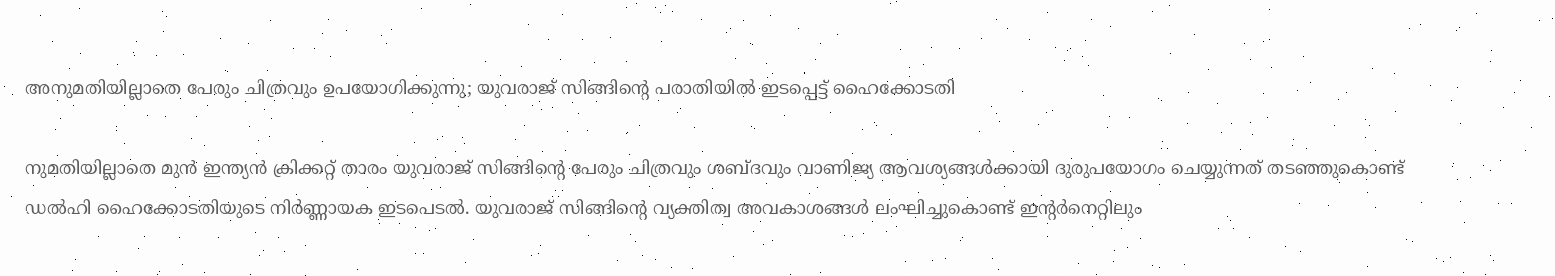അനുമതിയില്ലാതെ പേരും ചിത്രവും ഉപയോഗിക്കുന്നു; യുവരാജ് സിങ്ങിൻ്റെ പരാതിയിൽ ഇടപ്പെട്ട് ഹൈക്കോടതി

നുമതിയില്ലാതെ മുന്‍ ഇന്ത്യന്‍ ക്രിക്കറ്റ് താരം യുവരാജ് സിങ്ങിന്റെ പേരും ചിത്രവും ശബ്ദവും വാണിജ്യ ആവശ്യങ്ങള്‍ക്കായി ദുരുപയോഗം ചെയ്യുന്നത് തടഞ്ഞുകൊണ്ട് ഡല്‍ഹി ഹൈക്കോടതിയുടെ നിര്‍ണ്ണായക ഇടപെടല്‍. യുവരാജ് സിങ്ങിന്റെ വ്യക്തിത്വ അവകാശങ്ങള്‍ ലംഘിച്ചുകൊണ്ട് ഇന്റര്‍നെറ്റിലും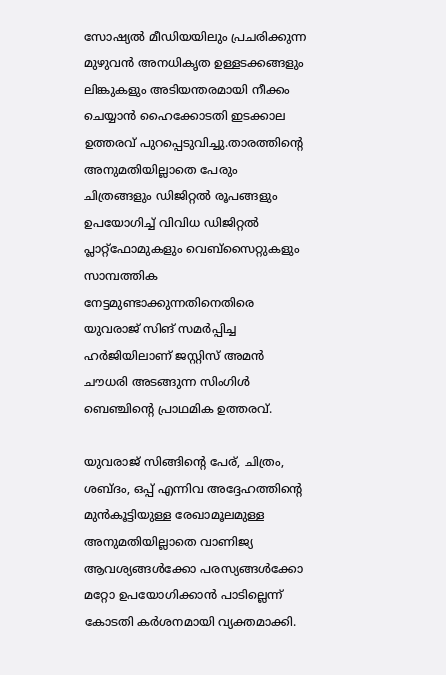സോഷ്യല്‍ മീഡിയയിലും പ്രചരിക്കുന്ന മുഴുവന്‍ അനധികൃത ഉള്ളടക്കങ്ങളും ലിങ്കുകളും അടിയന്തരമായി നീക്കം ചെയ്യാന്‍ ഹൈക്കോടതി ഇടക്കാല ഉത്തരവ് പുറപ്പെടുവിച്ചു.താരത്തിന്റെ അനുമതിയില്ലാതെ പേരും ചിത്രങ്ങളും ഡിജിറ്റല്‍ രൂപങ്ങളും ഉപയോഗിച്ച് വിവിധ ഡിജിറ്റല്‍ പ്ലാറ്റ്ഫോമുകളും വെബ്സൈറ്റുകളും സാമ്പത്തിക നേട്ടമുണ്ടാക്കുന്നതിനെതിരെ യുവരാജ് സിങ് സമര്‍പ്പിച്ച ഹര്‍ജിയിലാണ് ജസ്റ്റിസ് അമന്‍ ചൗധരി അടങ്ങുന്ന സിംഗിള്‍ ബെഞ്ചിന്റെ പ്രാഥമിക ഉത്തരവ്.

യുവരാജ് സിങ്ങിന്റെ പേര്, ചിത്രം, ശബ്ദം, ഒപ്പ് എന്നിവ അദ്ദേഹത്തിന്റെ മുന്‍കൂട്ടിയുള്ള രേഖാമൂലമുള്ള അനുമതിയില്ലാതെ വാണിജ്യ ആവശ്യങ്ങള്‍ക്കോ പരസ്യങ്ങള്‍ക്കോ മറ്റോ ഉപയോഗിക്കാന്‍ പാടില്ലെന്ന് കോടതി കര്‍ശനമായി വ്യക്തമാക്കി.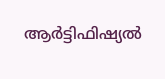ആര്‍ട്ടിഫിഷ്യല്‍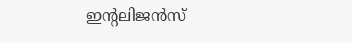ഇന്റലിജന്‍സ്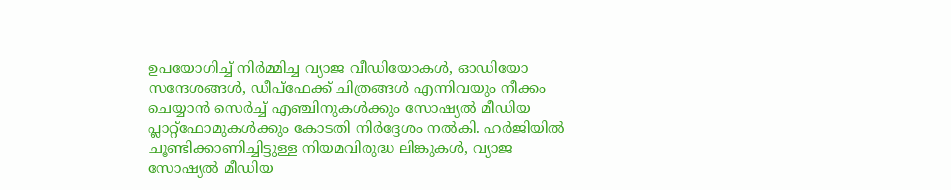ഉപയോഗിച്ച് നിര്‍മ്മിച്ച വ്യാജ വീഡിയോകള്‍, ഓഡിയോ സന്ദേശങ്ങള്‍, ഡീപ്‌ഫേക്ക് ചിത്രങ്ങള്‍ എന്നിവയും നീക്കം ചെയ്യാന്‍ സെര്‍ച്ച് എഞ്ചിനുകള്‍ക്കും സോഷ്യല്‍ മീഡിയ പ്ലാറ്റ്ഫോമുകള്‍ക്കും കോടതി നിര്‍ദ്ദേശം നല്‍കി. ഹര്‍ജിയില്‍ ചൂണ്ടിക്കാണിച്ചിട്ടുള്ള നിയമവിരുദ്ധ ലിങ്കുകള്‍, വ്യാജ സോഷ്യല്‍ മീഡിയ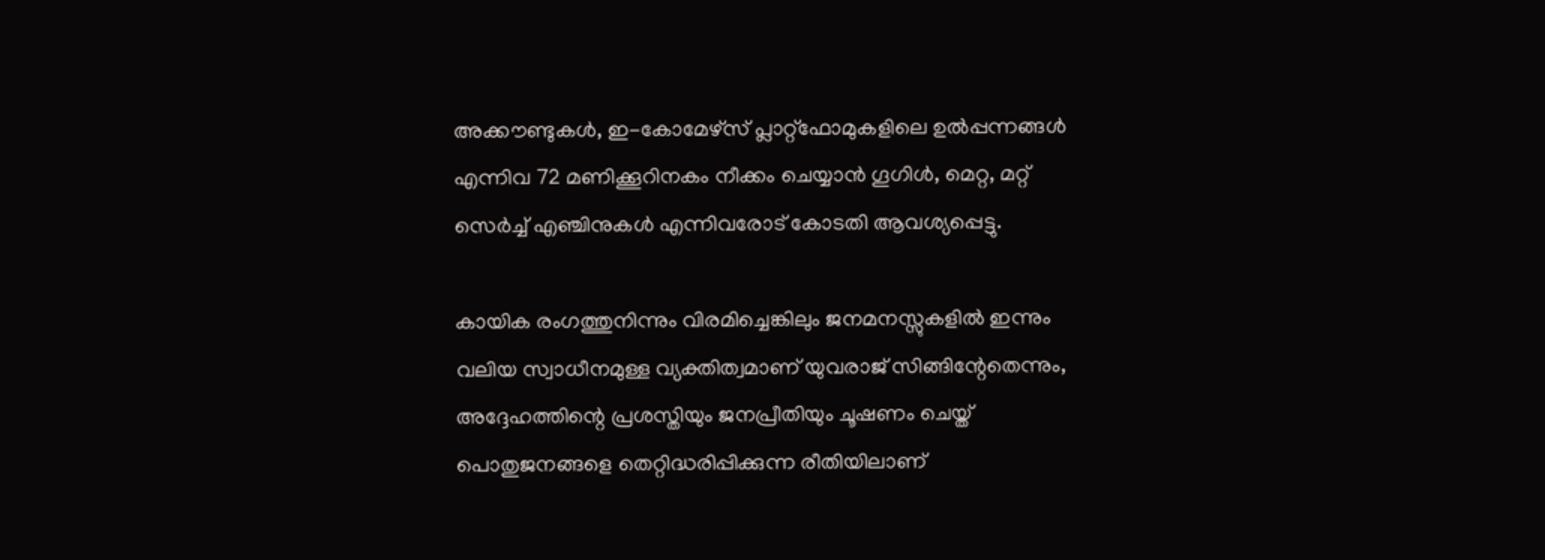അക്കൗണ്ടുകള്‍, ഇ-കോമേഴ്സ് പ്ലാറ്റ്ഫോമുകളിലെ ഉല്‍പ്പന്നങ്ങള്‍ എന്നിവ 72 മണിക്കൂറിനകം നീക്കം ചെയ്യാന്‍ ഗൂഗിള്‍, മെറ്റ, മറ്റ് സെര്‍ച്ച് എഞ്ചിനുകള്‍ എന്നിവരോട് കോടതി ആവശ്യപ്പെട്ടു.

കായിക രംഗത്തുനിന്നും വിരമിച്ചെങ്കിലും ജനമനസ്സുകളില്‍ ഇന്നും വലിയ സ്വാധീനമുള്ള വ്യക്തിത്വമാണ് യുവരാജ് സിങ്ങിന്റേതെന്നും, അദ്ദേഹത്തിന്റെ പ്രശസ്തിയും ജനപ്രീതിയും ചൂഷണം ചെയ്ത് പൊതുജനങ്ങളെ തെറ്റിദ്ധരിപ്പിക്കുന്ന രീതിയിലാണ്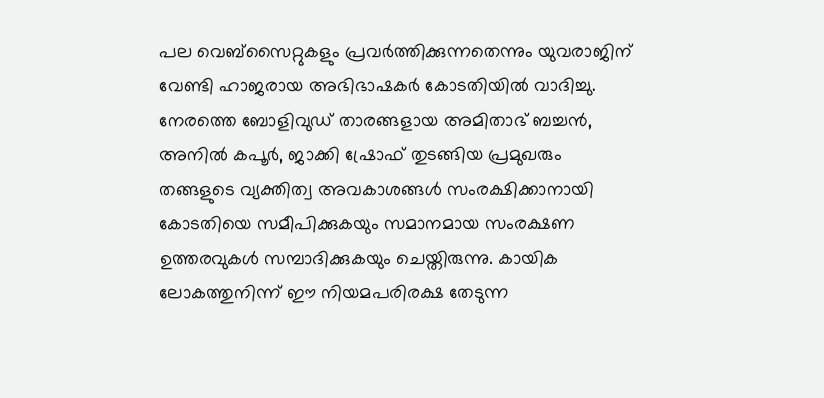പല വെബ്സൈറ്റുകളും പ്രവര്‍ത്തിക്കുന്നതെന്നും യുവരാജിന് വേണ്ടി ഹാജരായ അഭിഭാഷകര്‍ കോടതിയില്‍ വാദിച്ചു. നേരത്തെ ബോളിവുഡ് താരങ്ങളായ അമിതാഭ് ബച്ചന്‍, അനില്‍ കപൂര്‍, ജാക്കി ഷ്രോഫ് തുടങ്ങിയ പ്രമുഖരും തങ്ങളുടെ വ്യക്തിത്വ അവകാശങ്ങള്‍ സംരക്ഷിക്കാനായി കോടതിയെ സമീപിക്കുകയും സമാനമായ സംരക്ഷണ ഉത്തരവുകള്‍ സമ്പാദിക്കുകയും ചെയ്തിരുന്നു. കായിക ലോകത്തുനിന്ന് ഈ നിയമപരിരക്ഷ തേടുന്ന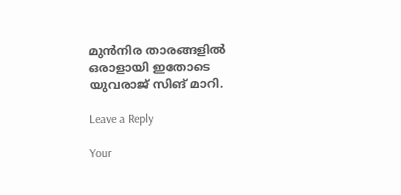മുന്‍നിര താരങ്ങളില്‍ ഒരാളായി ഇതോടെ യുവരാജ് സിങ് മാറി.

Leave a Reply

Your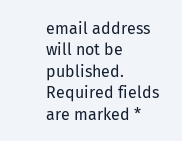email address will not be published. Required fields are marked *